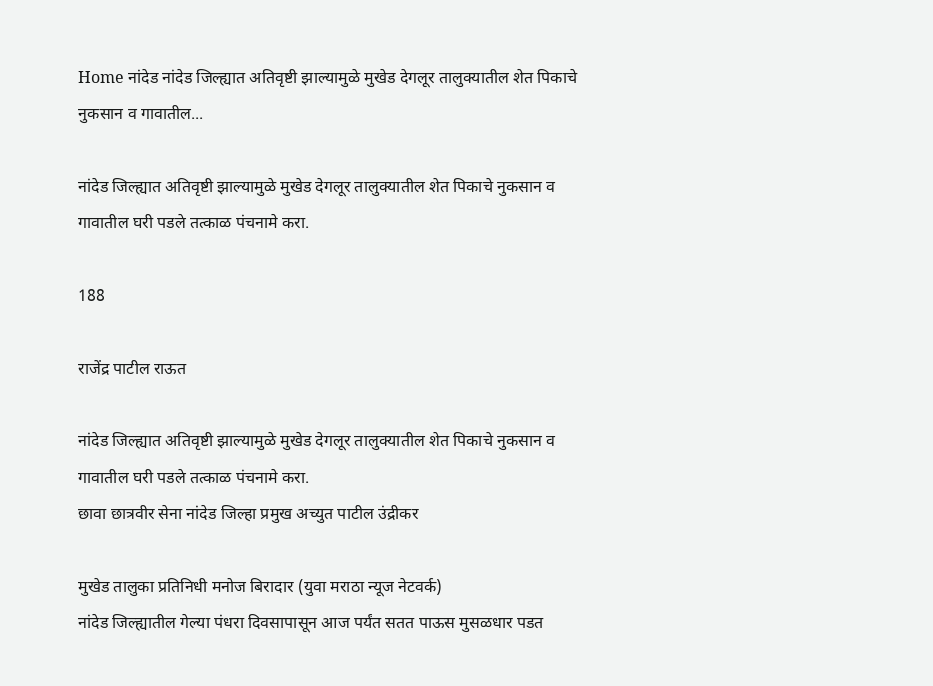Home नांदेड नांदेड जिल्ह्यात अतिवृष्टी झाल्यामुळे मुखेड देगलूर तालुक्यातील शेत पिकाचे नुकसान व गावातील...

नांदेड जिल्ह्यात अतिवृष्टी झाल्यामुळे मुखेड देगलूर तालुक्यातील शेत पिकाचे नुकसान व गावातील घरी पडले तत्काळ पंचनामे करा.

188

राजेंद्र पाटील राऊत

नांदेड जिल्ह्यात अतिवृष्टी झाल्यामुळे मुखेड देगलूर तालुक्यातील शेत पिकाचे नुकसान व गावातील घरी पडले तत्काळ पंचनामे करा.
छावा छात्रवीर सेना नांदेड जिल्हा प्रमुख अच्युत पाटील उंद्रीकर

मुखेड तालुका प्रतिनिधी मनोज बिरादार (युवा मराठा न्यूज नेटवर्क)
नांदेड जिल्ह्यातील गेल्या पंधरा दिवसापासून आज पर्यंत सतत पाऊस मुसळधार पडत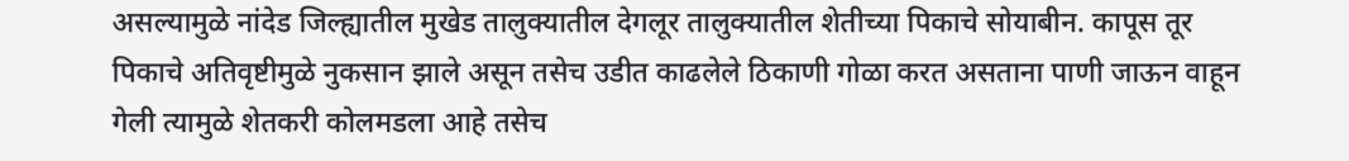असल्यामुळे नांदेड जिल्ह्यातील मुखेड तालुक्यातील देगलूर तालुक्यातील शेतीच्या पिकाचे सोयाबीन. कापूस तूर पिकाचे अतिवृष्टीमुळे नुकसान झाले असून तसेच उडीत काढलेले ठिकाणी गोळा करत असताना पाणी जाऊन वाहून गेली त्यामुळे शेतकरी कोलमडला आहे तसेच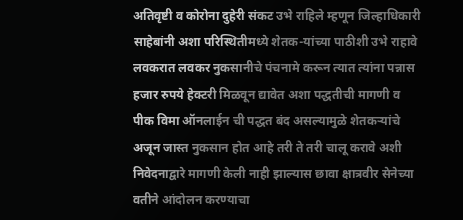अतिवृष्टी व कोरोना दुहेरी संकट उभे राहिले म्हणून जिल्हाधिकारी साहेबांनी अशा परिस्थितीमध्ये शेतक-यांच्या पाठीशी उभे राहावे लवकरात लवकर नुकसानीचे पंचनामे करून त्यात त्यांना पन्नास हजार रुपये हेक्टरी मिळवून द्यावेत अशा पद्धतीची मागणी व पीक विमा ऑनलाईन ची पद्धत बंद असल्यामुळे शेतकऱ्यांचे अजून जास्त नुकसान होत आहे तरी ते तरी चालू करावे अशी निवेदनाद्वारे मागणी केली नाही झाल्यास छावा क्षात्रवीर सेनेच्या वतीने आंदोलन करण्याचा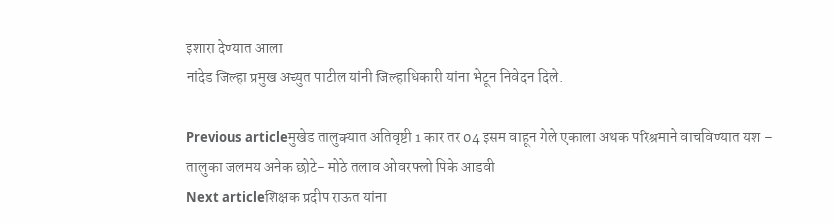इशारा देण्यात आला
नांदेड जिल्हा प्रमुख अच्युत पाटील यांनी जिल्हाधिकारी यांना भेटून निवेदन दिले.

Previous articleमुखेड तालुक्यात अतिवृष्टी 1 कार तर 04 इसम वाहून गेले एकाला अथक परिश्रमाने वाचविण्यात यश – तालुका जलमय अनेक छोटे- मोठे तलाव ओवरफ्लो पिके आडवी
Next articleशिक्षक प्रदीप राऊत यांना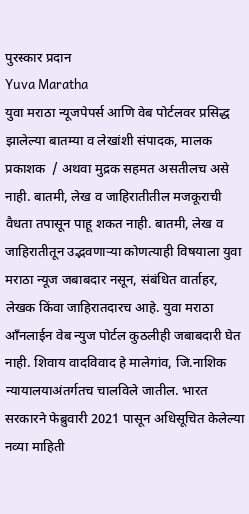पुरस्कार प्रदान
Yuva Maratha
युवा मराठा न्यूजपेपर्स आणि वेब पोर्टलवर प्रसिद्ध झालेल्या बातम्या व लेखांशी संपादक, मालक प्रकाशक  / अथवा मुद्रक सहमत असतीलच असे नाही. बातमी, लेख व जाहिरातीतील मजकूराची वैधता तपासून पाहू शकत नाही. बातमी, लेख व जाहिरातीतून उद्भवणाऱ्या कोणत्याही विषयाला युवा मराठा न्यूज जबाबदार नसून, संबंधित वार्ताहर, लेखक किंवा जाहिरातदारच आहे. युवा मराठा आँनलाईन वेब न्युज पोर्टल कुठलीही जबाबदारी घेत नाही. शिवाय वादविवाद हे मालेगांव, जि.नाशिक न्यायालयाअंतर्गतच चालविले जातील. भारत सरकारने फेब्रुवारी 2021 पासून अधिसूचित केलेल्या नव्या माहिती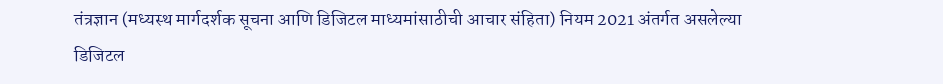तंत्रज्ञान (मध्यस्थ मार्गदर्शक सूचना आणि डिजिटल माध्यमांसाठीची आचार संहिता) नियम 2021 अंतर्गत असलेल्या डिजिटल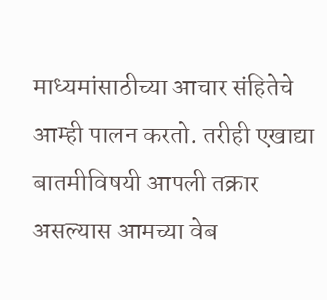माध्यमांसाठीच्या आचार संहितेचे आम्ही पालन करतो. तरीही एखाद्या बातमीविषयी आपली तक्रार असल्यास आमच्या वेब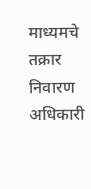माध्यमचे तक्रार निवारण अधिकारी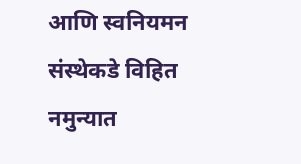आणि स्वनियमन संस्थेकडे विहित नमुन्यात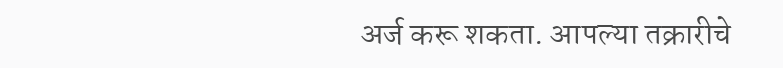अर्ज करू शकता. आपल्या तक्रारीचे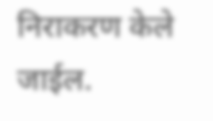निराकरण केले जाईल.